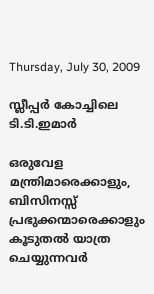Thursday, July 30, 2009

സ്ലീപ്പര്‍ കോച്ചിലെ ടി.ടി.ഇമാര്‍

ഒരുവേള മന്ത്രിമാരെക്കാളും, ബിസിനസ്സ് പ്രഭുക്കന്മാരെക്കാളും കൂടുതല്‍ യാത്ര ചെയ്യുന്നവര്‍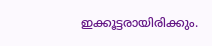ഇക്കൂട്ടരായിരിക്കും.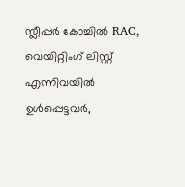സ്ലീപ്പര്‍ കോച്ചില്‍ RAC, വെയിറ്റിംഗ് ലിസ്റ്റ് എന്നിവയില്‍ ഉള്‍പ്പെട്ടവര്‍,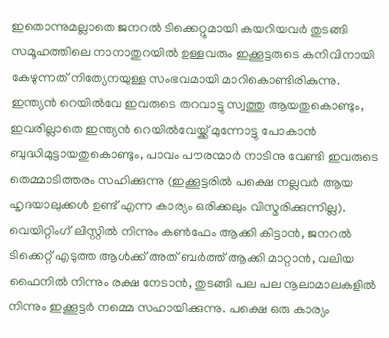ഇതൊന്നുമല്ലാതെ ജനറല്‍ ടിക്കെറ്റുമായി കയറിയവര്‍ തുടങ്ങി സമൂഹത്തിലെ നാനാതുറയില്‍ ഉള്ളവരും ഇക്കൂട്ടരുടെ കനിവിനായി കേഴുന്നത് നിത്യേനയുള്ള സംഭവമായി മാറികൊണ്ടിരികുന്നു.
ഇന്ത്യന്‍ റെയില്‍വേ ഇവരുടെ തറവാട്ടു സ്വത്തു ആയതുകൊണ്ടും, ഇവരില്ലാതെ ഇന്ത്യന്‍ റെയില്‍വേയ്ക്ക് മുന്നോട്ടു പോകാന്‍ ബുദ്ധിമുട്ടായതുകൊണ്ടും, പാവം പൗരന്മാര്‍ നാടിനു വേണ്ടി ഇവരുടെ തെമ്മാടിത്തരം സഹിക്കുന്നു (ഇക്കൂട്ടരില്‍ പക്ഷെ നല്ലവര്‍ ആയ ഹൃദയാലുക്കള്‍ ഉണ്ട് എന്ന കാര്യം ഒരിക്കലും വിസ്മരിക്കുന്നില്ല).
വെയിറ്റിംഗ് ലിസ്റ്റില്‍ നിന്നും കണ്‍ഫേം ആക്കി കിട്ടാന്‍, ജനറല്‍ ടിക്കെറ്റ്‌ എടുത്ത ആള്‍ക്ക് അത് ബര്‍ത്ത് ആക്കി മാറ്റാന്‍, വലിയ ഫൈനില്‍ നിന്നും രക്ഷ നേടാന്‍, തുടങ്ങി പല പല നൂലാമാലകളില്‍ നിന്നും ഇക്കൂട്ടര്‍ നമ്മെ സഹായിക്കുന്നു. പക്ഷെ ഒരു കാര്യം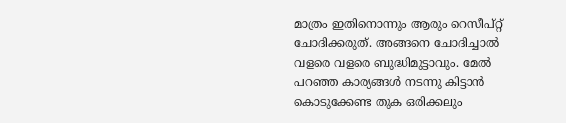മാത്രം ഇതിനൊന്നും ആരും റെസീപ്റ്റ് ചോദിക്കരുത്. അങ്ങനെ ചോദിച്ചാല്‍ വളരെ വളരെ ബുദ്ധിമുട്ടാവും. മേല്‍ പറഞ്ഞ കാര്യങ്ങള്‍ നടന്നു കിട്ടാന്‍ കൊടുക്കേണ്ട തുക ഒരിക്കലും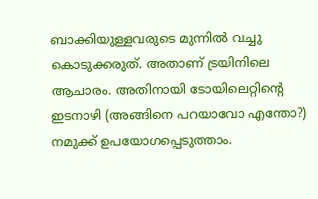ബാക്കിയുള്ളവരുടെ മുന്നില്‍ വച്ചു കൊടുക്കരുത്‌. അതാണ്‌ ട്രയിനിലെ ആചാരം. അതിനായി ടോയിലെറ്റിന്റെ ഇടനാഴി (അങ്ങിനെ പറയാവോ എന്തോ?) നമുക്ക് ഉപയോഗപ്പെടുത്താം.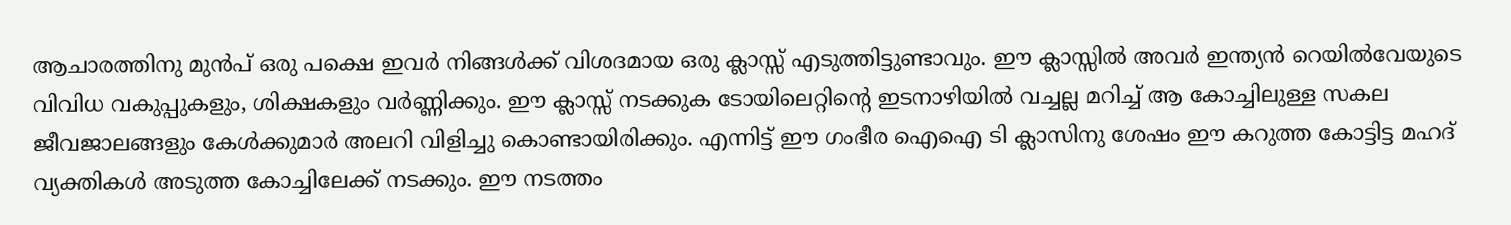ആചാരത്തിനു മുന്‍പ് ഒരു പക്ഷെ ഇവര്‍ നിങ്ങള്‍ക്ക് വിശദമായ ഒരു ക്ലാസ്സ് എടുത്തിട്ടുണ്ടാവും. ഈ ക്ലാസ്സില്‍ അവര്‍ ഇന്ത്യന്‍ റെയില്‍വേയുടെ വിവിധ വകുപ്പുകളും, ശിക്ഷകളും വര്‍ണ്ണിക്കും. ഈ ക്ലാസ്സ് നടക്കുക ടോയിലെറ്റിന്റെ ഇടനാഴിയില്‍ വച്ചല്ല മറിച്ച് ആ കോച്ചിലുള്ള സകല ജീവജാലങ്ങളും കേള്‍ക്കുമാര്‍ അലറി വിളിച്ചു കൊണ്ടായിരിക്കും. എന്നിട്ട് ഈ ഗംഭീര ഐഐ ടി ക്ലാസിനു ശേഷം ഈ കറുത്ത കോട്ടിട്ട മഹദ്‌ വ്യക്തികള്‍ അടുത്ത കോച്ചിലേക്ക് നടക്കും. ഈ നടത്തം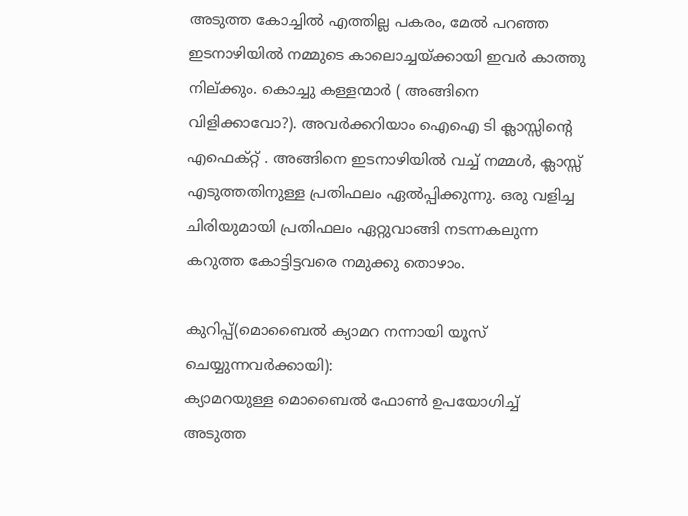അടുത്ത കോച്ചില്‍ എത്തില്ല പകരം, മേല്‍ പറഞ്ഞ ഇടനാഴിയില്‍ നമ്മുടെ കാലൊച്ചയ്ക്കായി ഇവര്‍ കാത്തു നില്ക്കും. കൊച്ചു കള്ളന്മാര്‍ ( അങ്ങിനെ വിളിക്കാവോ?). അവര്‍ക്കറിയാം ഐഐ ടി ക്ലാസ്സിന്റെ എഫെക്റ്റ് . അങ്ങിനെ ഇടനാഴിയില്‍ വച്ച് നമ്മള്‍, ക്ലാസ്സ് എടുത്തതിനുള്ള പ്രതിഫലം ഏല്‍പ്പിക്കുന്നു. ഒരു വളിച്ച ചിരിയുമായി പ്രതിഫലം ഏറ്റുവാങ്ങി നടന്നകലുന്ന കറുത്ത കോട്ടിട്ടവരെ നമുക്കു തൊഴാം.

കുറിപ്പ്(മൊബൈല്‍ ക്യാമറ നന്നായി യൂസ് ചെയ്യുന്നവര്‍ക്കായി):
ക്യാമറയുള്ള മൊബൈല്‍ ഫോണ്‍ ഉപയോഗിച്ച് അടുത്ത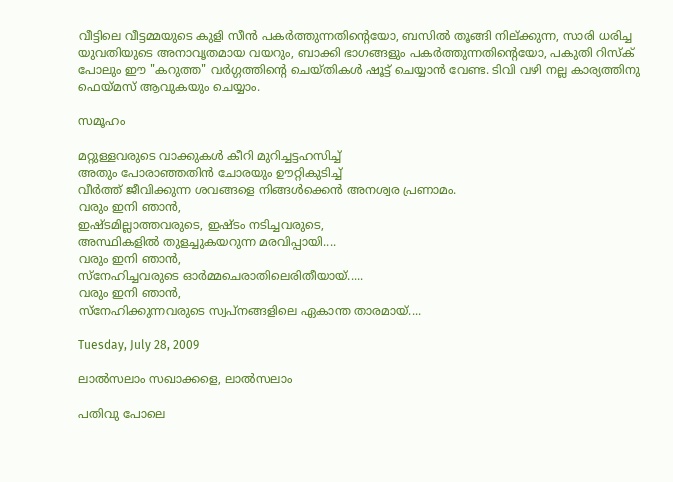വീട്ടിലെ വീട്ടമ്മയുടെ കുളി സീന്‍‌ പകര്‍ത്തുന്നതിന്റെയോ, ബസില്‍ തൂങ്ങി നില്ക്കുന്ന, സാരി ധരിച്ച യുവതിയുടെ അനാവൃതമായ വയറും, ബാക്കി ഭാഗങ്ങളും പകര്‍ത്തുന്നതിന്റെയോ, പകുതി റിസ്ക്‌ പോലും ഈ "കറുത്ത" വര്‍ഗ്ഗത്തിന്റെ ചെയ്തികള്‍ ഷൂട്ട്‌ ചെയ്യാന്‍ വേണ്ട. ടിവി വഴി നല്ല കാര്യത്തിനു ഫെയ്മസ് ആവുകയും ചെയ്യാം.

സമൂഹം

മറ്റുള്ളവരുടെ വാക്കുകള്‍ കീറി മുറിച്ചട്ടഹസിച്ച്
അതും പോരാഞ്ഞതിന്‍ ചോരയും ഊറ്റികുടിച്ച്
വീര്‍ത്ത് ജീവിക്കുന്ന ശവങ്ങളെ നിങ്ങള്‍ക്കെന്‍ അനശ്വര പ്രണാമം.
വരും ഇനി ഞാന്‍,
ഇഷ്ടമില്ലാത്തവരുടെ, ഇഷ്ടം നടിച്ചവരുടെ,
അസ്ഥികളില്‍ തുളച്ചുകയറുന്ന മരവിപ്പായി....
വരും ഇനി ഞാന്‍,
സ്നേഹിച്ചവരുടെ ഓര്‍മ്മചെരാതിലെരിതീയായ്.....
വരും ഇനി ഞാന്‍,
സ്നേഹിക്കുന്നവരുടെ സ്വപ്നങ്ങളിലെ ഏകാന്ത താരമായ്....

Tuesday, July 28, 2009

ലാല്‍സലാം സഖാക്കളെ, ലാല്‍സലാം

പതിവു പോലെ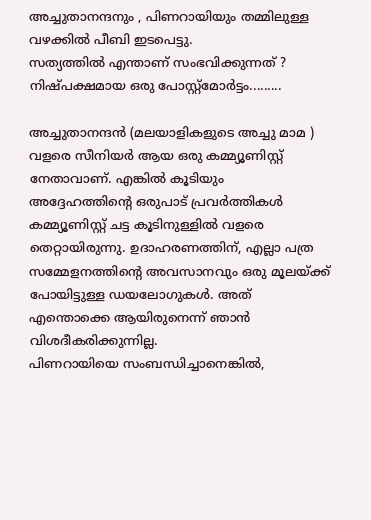അച്ചുതാനന്ദനും , പിണറായിയും തമ്മിലുള്ള വഴക്കില്‍ പീബി ഇടപെട്ടു.
സത്യത്തില്‍ എന്താണ് സംഭവിക്കുന്നത് ? നിഷ്പക്ഷമായ ഒരു പോസ്റ്റ്മോര്‍ട്ടം.........

അച്ചുതാനന്ദന്‍ (മലയാളികളുടെ അച്ചു മാമ ) വളരെ സീനിയര്‍ ആയ ഒരു കമ്മ്യൂണിസ്റ്റ് നേതാവാണ്‌. എങ്കില്‍ കൂടിയും അദ്ദേഹത്തിന്‍റെ ഒരുപാട്‌ പ്രവര്‍ത്തികള്‍ കമ്മ്യൂണിസ്റ്റ് ചട്ട കൂടിനുള്ളില്‍ വളരെ തെറ്റായിരുന്നു. ഉദാഹരണത്തിന്, എല്ലാ പത്ര സമ്മേളനത്തിന്റെ അവസാനവും ഒരു മൂലയ്ക്ക് പോയിട്ടുള്ള ഡയലോഗുകള്‍. അത് എന്തൊക്കെ ആയിരുനെന്ന് ഞാന്‍ വിശദീകരിക്കുന്നില്ല.
പിണറായിയെ സംബന്ധിച്ചാനെങ്കില്‍,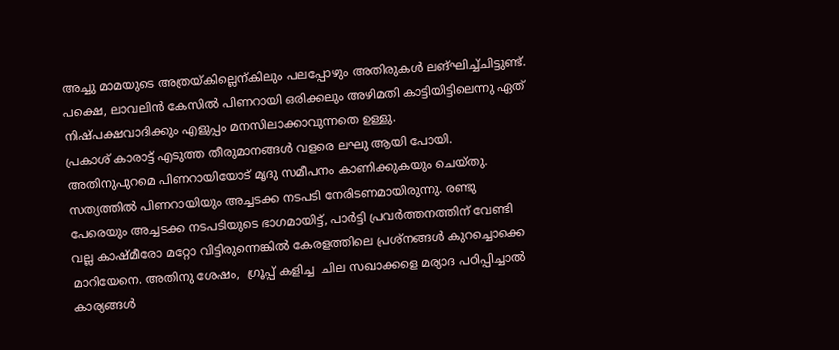അച്ചു മാമയുടെ അത്രയ്കില്ലെന്കിലും പലപ്പോഴും അതിരുകള്‍ ലങ്ഘിച്ച്ചിട്ടുണ്ട്. പക്ഷെ, ലാവലിന്‍ കേസില്‍ പിണറായി ഒരിക്കലും അഴിമതി കാട്ടിയിട്ടിലെന്നു ഏത് നിഷ്പക്ഷവാദിക്കും എളുപ്പം മനസിലാക്കാവുന്നതെ ഉള്ളു.
പ്രകാശ്‌ കാരാട്ട് എടുത്ത തീരുമാനങ്ങള്‍ വളരെ ലഘു ആയി പോയി. അതിനുപുറമെ പിണറായിയോട് മൃദു സമീപനം കാണിക്കുകയും ചെയ്തു. സത്യത്തില്‍ പിണറായിയും അച്ചടക്ക നടപടി നേരിടണമായിരുന്നു. രണ്ടു പേരെയും അച്ചടക്ക നടപടിയുടെ ഭാഗമായിട്ട്, പാര്‍ട്ടി പ്രവര്‍ത്തനത്തിന് വേണ്ടി വല്ല കാഷ്മീരോ മറ്റോ വിട്ടിരുന്നെങ്കില്‍ കേരളത്തിലെ പ്രശ്നങ്ങള്‍ കുറച്ചൊക്കെ മാറിയേനെ. അതിനു ശേഷം,  ഗ്രൂപ്പ് കളിച്ച  ചില സഖാക്കളെ മര്യാദ പഠിപ്പിച്ചാല്‍ കാര്യങ്ങള്‍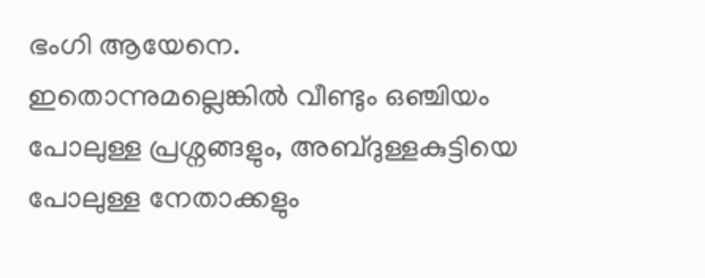ഭംഗി ആയേനെ.
ഇതൊന്നുമല്ലെങ്കില്‍ വീണ്ടും ഒഞ്ചിയം പോലുള്ള പ്രശ്നങ്ങളും, അബ്ദുള്ളകുട്ടിയെ പോലുള്ള നേതാക്കളും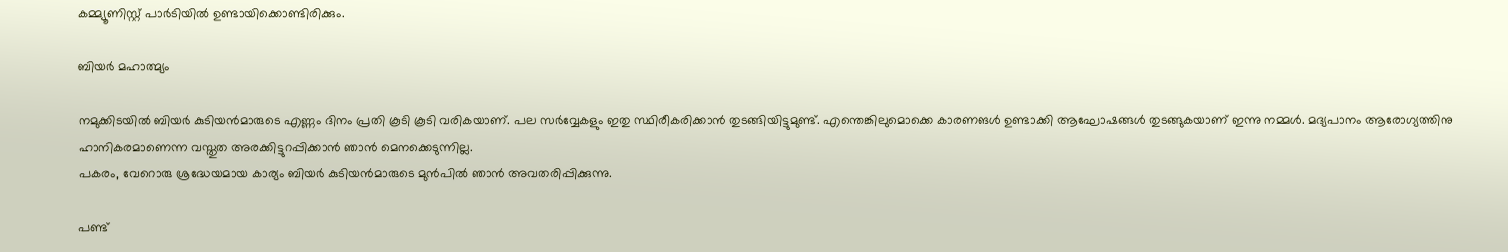കമ്മ്യൂണിസ്റ്റ് പാര്‍ടിയില്‍ ഉണ്ടായിക്കൊണ്ടിരിക്കും.

ബിയര്‍ മഹാത്മ്യം

നമുക്കിടയില്‍ ബിയര്‍ കുടിയന്‍മാരുടെ എണ്ണം ദിനം പ്രതി കൂടി കൂടി വരികയാണ്. പല സര്‍വ്വേകളും ഇതു സ്ഥിരീകരിക്കാന്‍ തുടങ്ങിയിട്ടുമുണ്ട്. എന്തെങ്കിലുമൊക്കെ കാരണങള്‍ ഉണ്ടാക്കി ആഘോഷങ്ങള്‍ തുടങ്ങുകയാണ് ഇന്നു നമ്മള്‍. മദ്യപാനം ആരോഗ്യത്തിനു ഹാനികരമാണെന്ന വസ്തുത അരക്കിട്ടുറപ്പിക്കാന്‍ ഞാന്‍ മെനക്കെടുന്നില്ല.
പകരം, വേറൊരു ശ്രദ്ധേയമായ കാര്യം ബിയര്‍ കുടിയന്‍മാരുടെ മുന്‍പില്‍ ഞാന്‍ അവതരിപ്പിക്കുന്നു.

പണ്ട്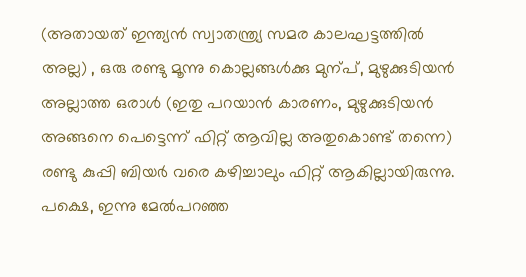(അതായത് ഇന്ത്യന്‍ സ്വാതന്ത്ര്യ സമര കാലഘട്ടത്തില്‍ അല്ല) , ഒരു രണ്ടു മൂന്നു കൊല്ലങ്ങള്‍ക്കു മുന്പ്, മുഴുക്കുടിയന്‍ അല്ലാത്ത ഒരാള്‍ (ഇതു പറയാന്‍ കാരണം, മുഴുക്കുടിയന്‍ അങ്ങനെ പെട്ടെന്ന് ഫിറ്റ്‌ ആവില്ല അതുകൊണ്ട് തന്നെ) രണ്ടു കുപ്പി ബിയര്‍ വരെ കഴിച്ചാലും ഫിറ്റ്‌ ആകില്ലായിരുന്നു. പക്ഷെ, ഇന്നു മേല്‍പറഞ്ഞ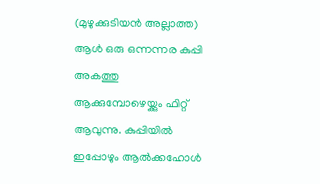(മുഴുക്കുടിയന്‍ അല്ലാത്ത) ആള്‍ ഒരു ഒന്നന്നര കുപ്പി അകത്തു ആക്കുമ്പോഴെയ്ക്കും ഫിറ്റ്‌ ആവുന്നു. കുപ്പിയില്‍ ഇപ്പോഴും ആല്‍ക്കഹോള്‍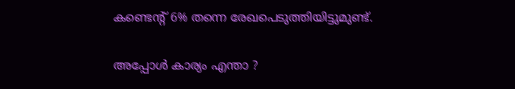കണ്ടെന്റ് 6% തന്നെ രേഖപെടുത്തിയിട്ടുമുണ്ട്.

അപ്പോള്‍ കാര്യം എന്താ ?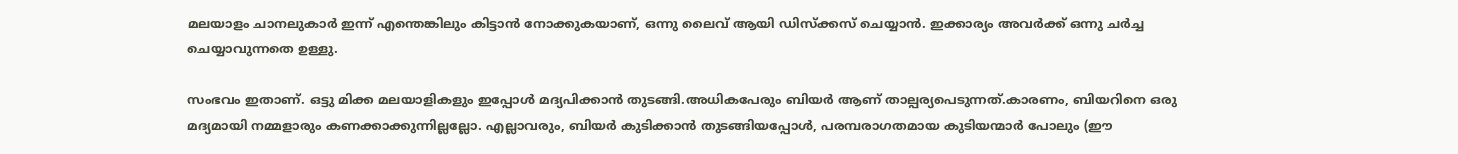മലയാളം ചാനലുകാര്‍ ഇന്ന് എന്തെങ്കിലും കിട്ടാന്‍ നോക്കുകയാണ്, ഒന്നു ലൈവ് ആയി ഡിസ്ക്കസ് ചെയ്യാന്‍. ഇക്കാര്യം അവര്‍ക്ക് ഒന്നു ചര്‍ച്ച ചെയ്യാവുന്നതെ ഉള്ളു.

സംഭവം ഇതാണ്. ഒട്ടു മിക്ക മലയാളികളും ഇപ്പോള്‍ മദ്യപിക്കാന്‍ തുടങ്ങി.അധികപേരും ബിയര്‍ ആണ് താല്പര്യപെടുന്നത്.കാരണം, ബിയറിനെ ഒരു മദ്യമായി നമ്മളാരും കണക്കാക്കുന്നില്ലല്ലോ. എല്ലാവരും, ബിയര്‍ കുടിക്കാന്‍ തുടങ്ങിയപ്പോള്‍, പരമ്പരാഗതമായ കുടിയന്മാര്‍ പോലും (ഈ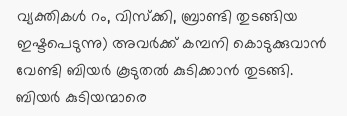വ്യക്തികള്‍ റം, വിസ്ക്കി, ബ്രാണ്ടി തുടങ്ങിയ ഇഷ്ടപെടുന്നു) അവര്‍ക്ക് കമ്പനി കൊടുക്കുവാന്‍ വേണ്ടി ബിയര്‍ കൂടുതല്‍ കുടിക്കാന്‍ തുടങ്ങി. ബിയര്‍ കുടിയന്മാരെ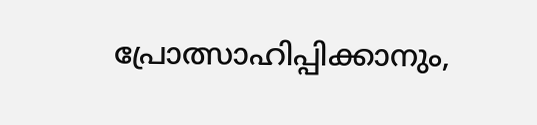പ്രോത്സാഹിപ്പിക്കാനും,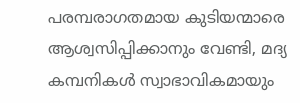പരമ്പരാഗതമായ കുടിയന്മാരെ ആശ്വസിപ്പിക്കാനും വേണ്ടി, മദ്യ കമ്പനികള്‍ സ്വാഭാവികമായും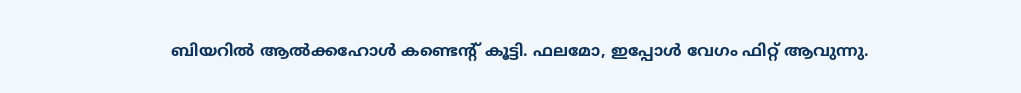ബിയറില്‍ ആല്‍ക്കഹോള്‍ കണ്ടെന്റ് കൂട്ടി. ഫലമോ, ഇപ്പോള്‍ വേഗം ഫിറ്റ്‌ ആവുന്നു.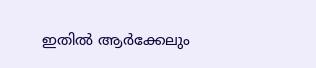ഇതില്‍ ആര്‍ക്കേലും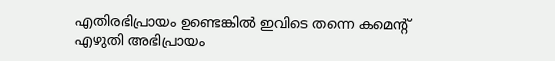എതിരഭിപ്രായം ഉണ്ടെങ്കില്‍ ഇവിടെ തന്നെ കമെന്റ് എഴുതി അഭിപ്രായം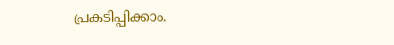പ്രകടിപ്പിക്കാം.